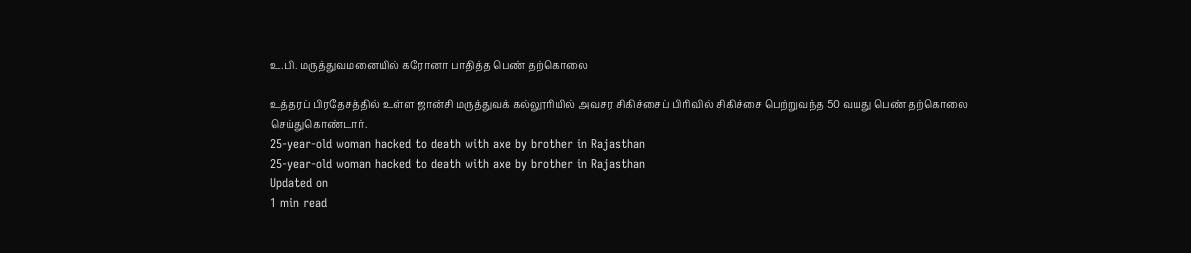உ.பி. மருத்துவமனையில் கரோனா பாதித்த பெண் தற்கொலை

உத்தரப் பிரதேசத்தில் உள்ள ஜான்சி மருத்துவக் கல்லூரியில் அவசர சிகிச்சைப் பிரிவில் சிகிச்சை பெற்றுவந்த 50 வயது பெண் தற்கொலை செய்துகொண்டார்.
25-year-old woman hacked to death with axe by brother in Rajasthan
25-year-old woman hacked to death with axe by brother in Rajasthan
Updated on
1 min read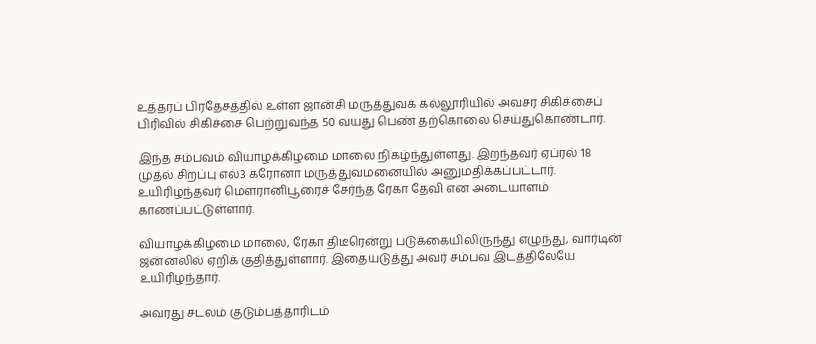உத்தரப் பிரதேசத்தில் உள்ள ஜான்சி மருத்துவக் கல்லூரியில் அவசர சிகிச்சைப் பிரிவில் சிகிச்சை பெற்றுவந்த 50 வயது பெண் தற்கொலை செய்துகொண்டார்.

இந்த சம்பவம் வியாழக்கிழமை மாலை நிகழ்ந்துள்ளது. இறந்தவர் ஏப்ரல் 18 முதல் சிறப்பு எல்3 கரோனா மருத்துவமனையில் அனுமதிக்கப்பட்டார். உயிரிழந்தவர் மௌரானிபூரைச் சேர்ந்த ரேகா தேவி என அடையாளம் காணப்பட்டுள்ளார்.

வியாழக்கிழமை மாலை, ரேகா திடீரென்று படுக்கையிலிருந்து எழுந்து, வார்டின் ஜன்னலில் ஏறிக் குதித்துள்ளார். இதையடுத்து அவர் சம்பவ இடத்திலேயே உயிரிழந்தார்.

அவரது சடலம் குடும்பத்தாரிடம்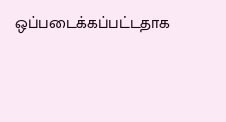ஒப்படைக்கப்பட்டதாக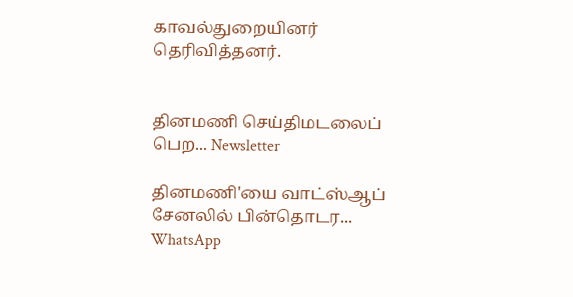காவல்துறையினர் தெரிவித்தனர்.


தினமணி செய்திமடலைப் பெற... Newsletter

தினமணி'யை வாட்ஸ்ஆப் சேனலில் பின்தொடர... WhatsApp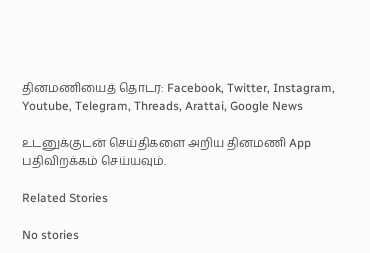தினமணியைத் தொடர: Facebook, Twitter, Instagram, Youtube, Telegram, Threads, Arattai, Google News

உடனுக்குடன் செய்திகளை அறிய தினமணி App பதிவிறக்கம் செய்யவும்.

Related Stories

No stories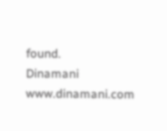found.
Dinamani
www.dinamani.com